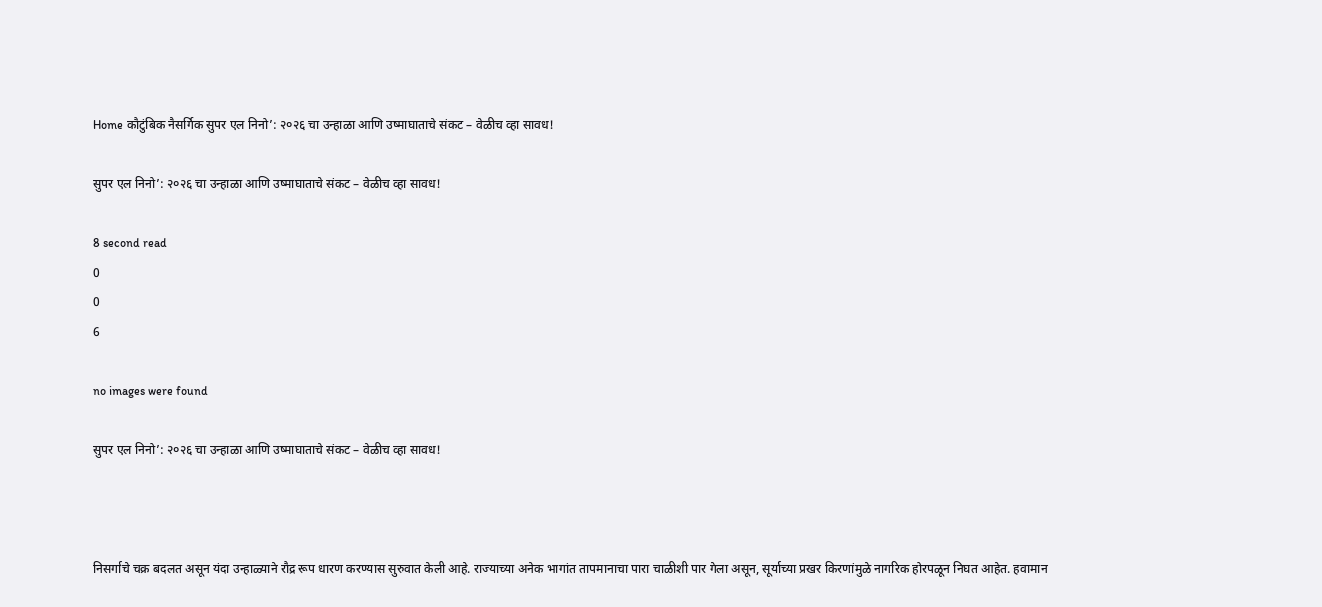Home कौटुंबिक नैसर्गिक सुपर एल निनो’: २०२६ चा उन्हाळा आणि उष्माघाताचे संकट – वेळीच व्हा सावध!

सुपर एल निनो’: २०२६ चा उन्हाळा आणि उष्माघाताचे संकट – वेळीच व्हा सावध!

8 second read
0
0
6

no images were found

सुपर एल निनो’: २०२६ चा उन्हाळा आणि उष्माघाताचे संकट – वेळीच व्हा सावध!



निसर्गाचे चक्र बदलत असून यंदा उन्हाळ्याने रौद्र रूप धारण करण्यास सुरुवात केली आहे. राज्याच्या अनेक भागांत तापमानाचा पारा चाळीशी पार गेला असून, सूर्याच्या प्रखर किरणांमुळे नागरिक होरपळून निघत आहेत. हवामान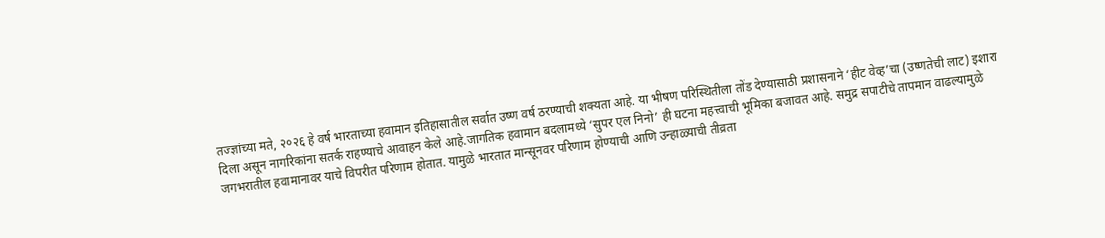तज्ज्ञांच्या मते, २०२६ हे वर्ष भारताच्या हवामान इतिहासातील सर्वात उष्ण वर्ष ठरण्याची शक्यता आहे. या भीषण परिस्थितीला तोंड देण्यासाठी प्रशासनाने ‘हीट वेव्ह’चा (उष्णतेची लाट) इशारा दिला असून नागरिकांना सतर्क राहण्याचे आवाहन केले आहे.जागतिक हवामान बदलामध्ये ‘सुपर एल निनो’ ही घटना महत्त्वाची भूमिका बजावत आहे. समुद्र सपाटीचे तापमान वाढल्यामुळे जगभरातील हवामानावर याचे विपरीत परिणाम होतात. यामुळे भारतात मान्सूनवर परिणाम होण्याची आणि उन्हाळ्याची तीव्रता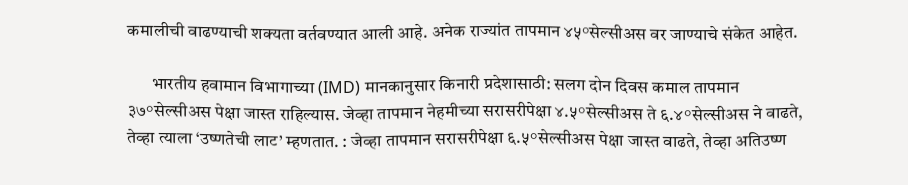कमालीची वाढण्याची शक्यता वर्तवण्यात आली आहे. अनेक राज्यांत तापमान ४५°सेल्सीअस वर जाण्याचे संकेत आहेत.

       भारतीय हवामान विभागाच्या (IMD) मानकानुसार किनारी प्रदेशासाठी: सलग दोन दिवस कमाल तापमान ३७°सेल्सीअस पेक्षा जास्त राहिल्यास. जेव्हा तापमान नेहमीच्या सरासरीपेक्षा ४.५°सेल्सीअस ते ६.४°सेल्सीअस ने वाढते, तेव्हा त्याला ‘उष्णतेची लाट’ म्हणतात. : जेव्हा तापमान सरासरीपेक्षा ६.५°सेल्सीअस पेक्षा जास्त वाढते, तेव्हा अतिउष्ण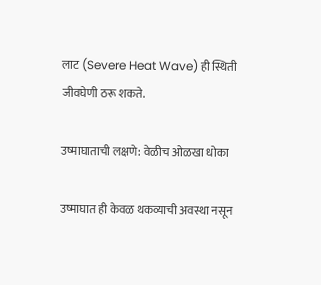लाट (Severe Heat Wave) ही स्थिती जीवघेणी ठरू शकते.

उष्माघाताची लक्षणे: वेळीच ओळखा धोका

उष्माघात ही केवळ थकव्याची अवस्था नसून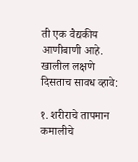ती एक वैद्यकीय आणीबाणी आहे. खालील लक्षणे दिसताच सावध व्हावे:

१. शरीराचे तापमान कमालीचे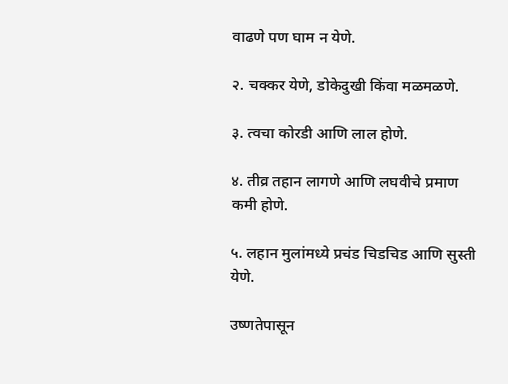वाढणे पण घाम न येणे.

२. चक्कर येणे, डोकेदुखी किंवा मळमळणे.

३. त्वचा कोरडी आणि लाल होणे.

४. तीव्र तहान लागणे आणि लघवीचे प्रमाण कमी होणे.

५. लहान मुलांमध्ये प्रचंड चिडचिड आणि सुस्ती येणे.

उष्णतेपासून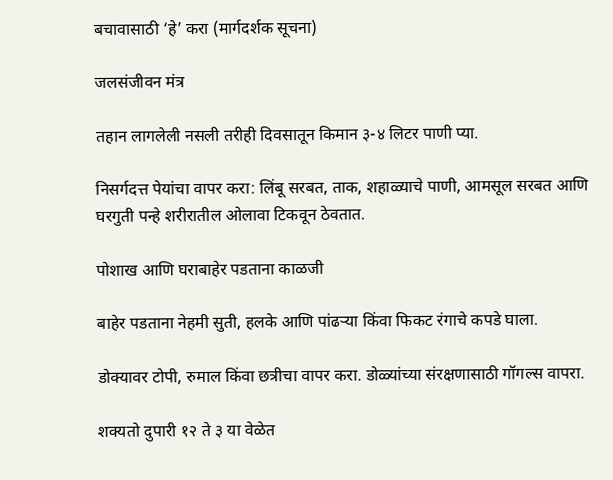बचावासाठी ‘हे’ करा (मार्गदर्शक सूचना)

जलसंजीवन मंत्र

तहान लागलेली नसली तरीही दिवसातून किमान ३-४ लिटर पाणी प्या.

निसर्गदत्त पेयांचा वापर करा: लिंबू सरबत, ताक, शहाळ्याचे पाणी, आमसूल सरबत आणि घरगुती पन्हे शरीरातील ओलावा टिकवून ठेवतात.

पोशाख आणि घराबाहेर पडताना काळजी

बाहेर पडताना नेहमी सुती, हलके आणि पांढऱ्या किंवा फिकट रंगाचे कपडे घाला.

डोक्यावर टोपी, रुमाल किंवा छत्रीचा वापर करा. डोळ्यांच्या संरक्षणासाठी गॉगल्स वापरा.

शक्यतो दुपारी १२ ते ३ या वेळेत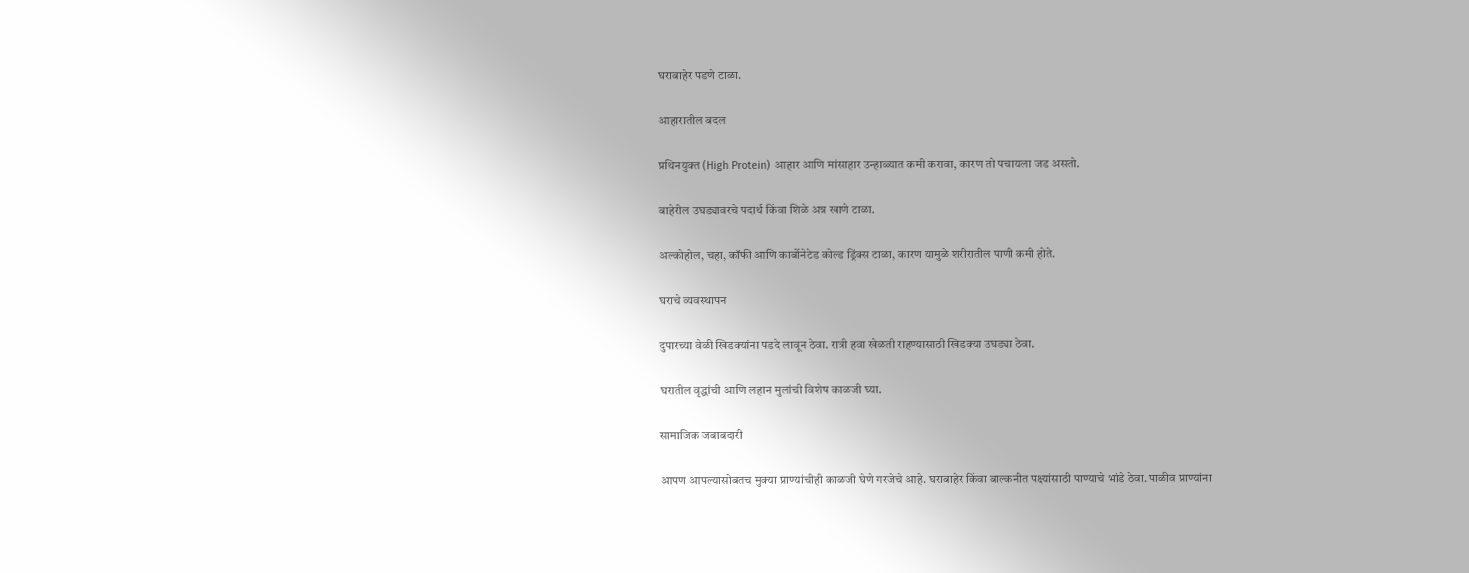घराबाहेर पडणे टाळा.

आहारातील बदल

प्रथिनयुक्त (High Protein) आहार आणि मांसाहार उन्हाळ्यात कमी करावा, कारण तो पचायला जड असतो.

बाहेरील उघड्यावरचे पदार्थ किंवा शिळे अन्न खाणे टाळा.

अल्कोहोल, चहा, कॉफी आणि कार्बोनेटेड कोल्ड ड्रिंक्स टाळा, कारण यामुळे शरीरातील पाणी कमी होते.

घराचे व्यवस्थापन

दुपारच्या वेळी खिडक्यांना पडदे लावून ठेवा. रात्री हवा खेळती राहण्यासाठी खिडक्या उघड्या ठेवा.

घरातील वृद्धांची आणि लहान मुलांची विशेष काळजी घ्या.

सामाजिक जबाबदारी

आपण आपल्यासोबतच मुक्या प्राण्यांचीही काळजी घेणे गरजेचे आहे. घराबाहेर किंवा बाल्कनीत पक्ष्यांसाठी पाण्याचे भांडे ठेवा. पाळीव प्राण्यांना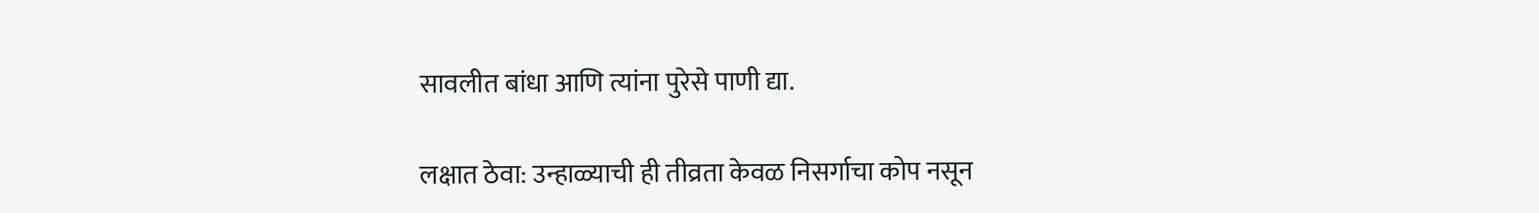सावलीत बांधा आणि त्यांना पुरेसे पाणी द्या.

लक्षात ठेवा: उन्हाळ्याची ही तीव्रता केवळ निसर्गाचा कोप नसून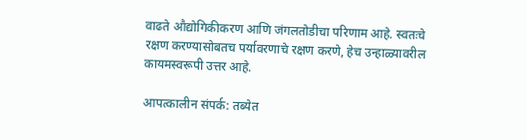वाढते औद्योगिकीकरण आणि जंगलतोडीचा परिणाम आहे. स्वतःचे रक्षण करण्यासोबतच पर्यावरणाचे रक्षण करणे, हेच उन्हाळ्यावरील कायमस्वरूपी उत्तर आहे.

आपत्कालीन संपर्क: तब्येत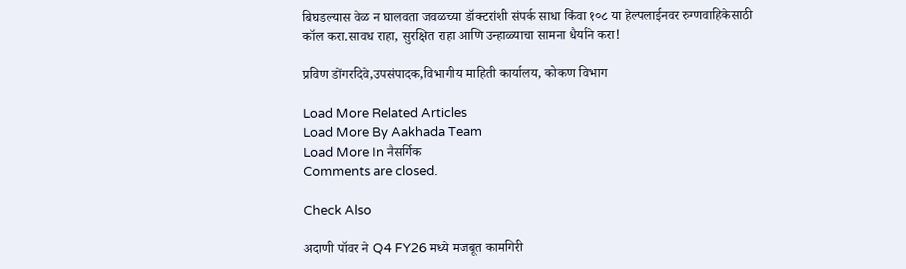बिघडल्यास वेळ न घालवता जवळच्या डॉक्टरांशी संपर्क साधा किंवा १०८ या हेल्पलाईनवर रुग्णवाहिकेसाठी कॉल करा.सावध राहा, सुरक्षित राहा आणि उन्हाळ्याचा सामना धैर्याने करा!

प्रविण डोंगरदिवे,उपसंपादक,विभागीय माहिती कार्यालय, कोकण विभाग

Load More Related Articles
Load More By Aakhada Team
Load More In नैसर्गिक
Comments are closed.

Check Also

अदाणी पॉवर ने Q4 FY26 मध्ये मजबूत कामगिरी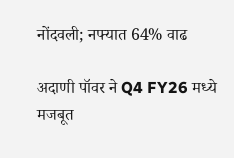नोंदवली; नफ्यात 64% वाढ

अदाणी पॉवर ने Q4 FY26 मध्ये मजबूत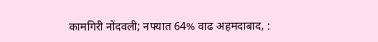कामगिरी नोंदवली; नफ्यात 64% वाढ अहमदाबाद, :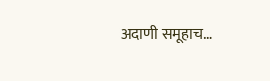अदाणी समूहाच…